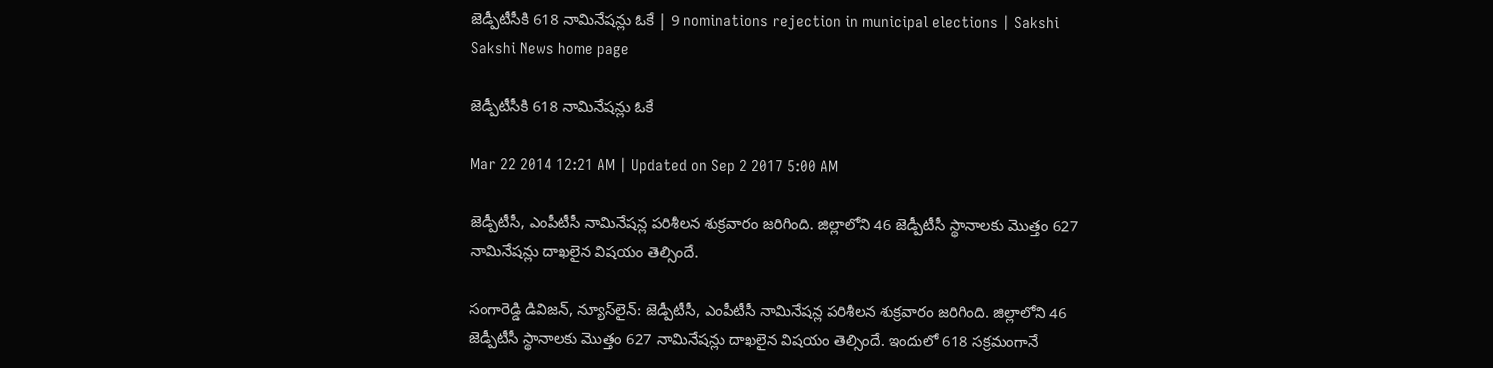జెడ్పీటీసీకి 618 నామినేషన్లు ఓకే | 9 nominations rejection in municipal elections | Sakshi
Sakshi News home page

జెడ్పీటీసీకి 618 నామినేషన్లు ఓకే

Mar 22 2014 12:21 AM | Updated on Sep 2 2017 5:00 AM

జెడ్పీటీసీ, ఎంపీటీసీ నామినేషన్ల పరిశీలన శుక్రవారం జరిగింది. జిల్లాలోని 46 జెడ్పీటీసీ స్థానాలకు మొత్తం 627 నామినేషన్లు దాఖలైన విషయం తెల్సిందే.

సంగారెడ్డి డివిజన్, న్యూస్‌లైన్: జెడ్పీటీసీ, ఎంపీటీసీ నామినేషన్ల పరిశీలన శుక్రవారం జరిగింది. జిల్లాలోని 46 జెడ్పీటీసీ స్థానాలకు మొత్తం 627 నామినేషన్లు దాఖలైన విషయం తెల్సిందే. ఇందులో 618 సక్రమంగానే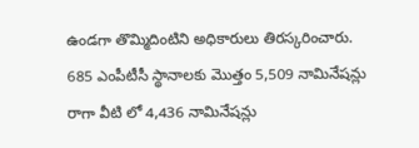ఉండగా తొమ్మిదింటిని అధికారులు తిరస్కరించారు. 685 ఎంపీటీసీ స్థానాలకు మొత్తం 5,509 నామినేషన్లు రాగా వీటి లో 4,436 నామినేషన్లు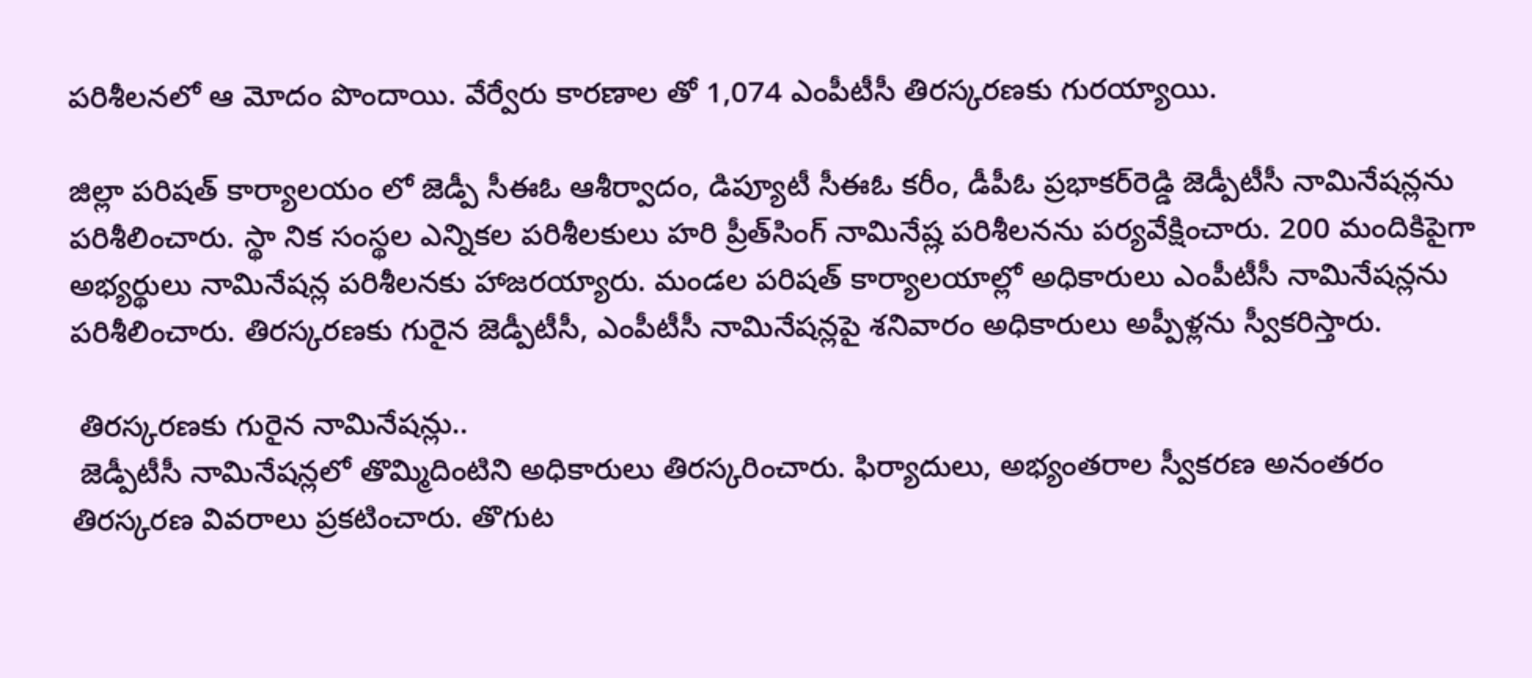పరిశీలనలో ఆ మోదం పొందాయి. వేర్వేరు కారణాల తో 1,074 ఎంపీటీసీ తిరస్కరణకు గురయ్యాయి.

జిల్లా పరిషత్ కార్యాలయం లో జెడ్పీ సీఈఓ ఆశీర్వాదం, డిప్యూటీ సీఈఓ కరీం, డీపీఓ ప్రభాకర్‌రెడ్డి జెడ్పీటీసీ నామినేషన్లను పరిశీలించారు. స్థా నిక సంస్థల ఎన్నికల పరిశీలకులు హరి ప్రీత్‌సింగ్ నామినేష్ల పరిశీలనను పర్యవేక్షించారు. 200 మందికిపైగా అభ్యర్థులు నామినేషన్ల పరిశీలనకు హాజరయ్యారు. మండల పరిషత్ కార్యాలయాల్లో అధికారులు ఎంపీటీసీ నామినేషన్లను పరిశీలించారు. తిరస్కరణకు గురైన జెడ్పీటీసీ, ఎంపీటీసీ నామినేషన్లపై శనివారం అధికారులు అప్పీళ్లను స్వీకరిస్తారు.

 తిరస్కరణకు గురైన నామినేషన్లు..
 జెడ్పీటీసీ నామినేషన్లలో తొమ్మిదింటిని అధికారులు తిరస్కరించారు. ఫిర్యాదులు, అభ్యంతరాల స్వీకరణ అనంతరం తిరస్కరణ వివరాలు ప్రకటించారు. తొగుట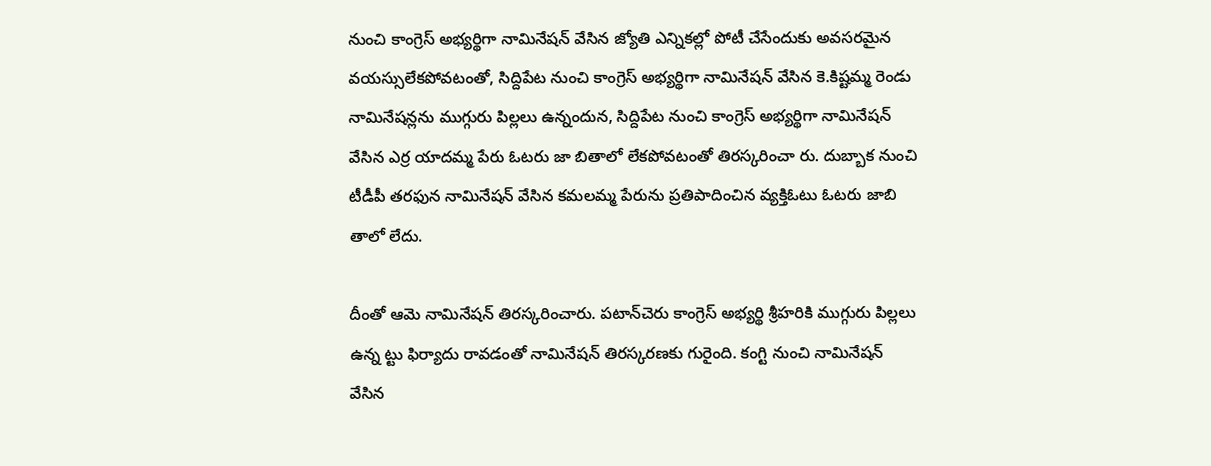నుంచి కాంగ్రెస్ అభ్యర్థిగా నామినేషన్ వేసిన జ్యోతి ఎన్నికల్లో పోటీ చేసేందుకు అవసరమైన వయస్సులేకపోవటంతో, సిద్దిపేట నుంచి కాంగ్రెస్ అభ్యర్థిగా నామినేషన్ వేసిన కె.కిష్టమ్మ రెండు నామినేషన్లను ముగ్గురు పిల్లలు ఉన్నందున, సిద్దిపేట నుంచి కాంగ్రెస్ అభ్యర్థిగా నామినేషన్ వేసిన ఎర్ర యాదమ్మ పేరు ఓటరు జా బితాలో లేకపోవటంతో తిరస్కరించా రు. దుబ్బాక నుంచి టీడీపీ తరఫున నామినేషన్ వేసిన కమలమ్మ పేరును ప్రతిపాదించిన వ్యక్తిఓటు ఓటరు జాబి తాలో లేదు.

దీంతో ఆమె నామినేషన్ తిరస్కరించారు. పటాన్‌చెరు కాంగ్రెస్ అభ్యర్థి శ్రీహరికి ముగ్గురు పిల్లలు ఉన్న ట్టు ఫిర్యాదు రావడంతో నామినేషన్ తిరస్కరణకు గురైంది. కంగ్టి నుంచి నామినేషన్ వేసిన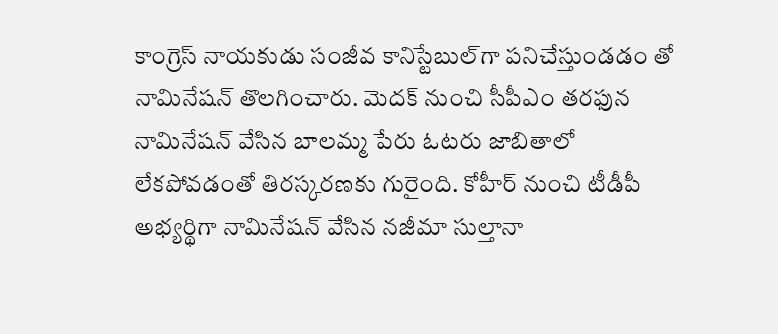కాంగ్రెస్ నాయకుడు సంజీవ కానిస్టేబుల్‌గా పనిచేస్తుండడం తో నామినేషన్ తొలగించారు. మెదక్ నుంచి సీపీఎం తరఫున నామినేషన్ వేసిన బాలమ్మ పేరు ఓటరు జాబితాలో లేకపోవడంతో తిరస్కరణకు గురైంది. కోహీర్ నుంచి టీడీపీ అభ్యర్థిగా నామినేషన్ వేసిన నజీమా సుల్తానా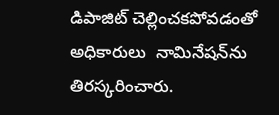డిపాజిట్ చెల్లించకపోవడంతో అధికారులు  నామినేషన్‌ను తిరస్కరించారు.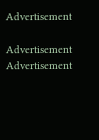Advertisement

Advertisement
Advertisement